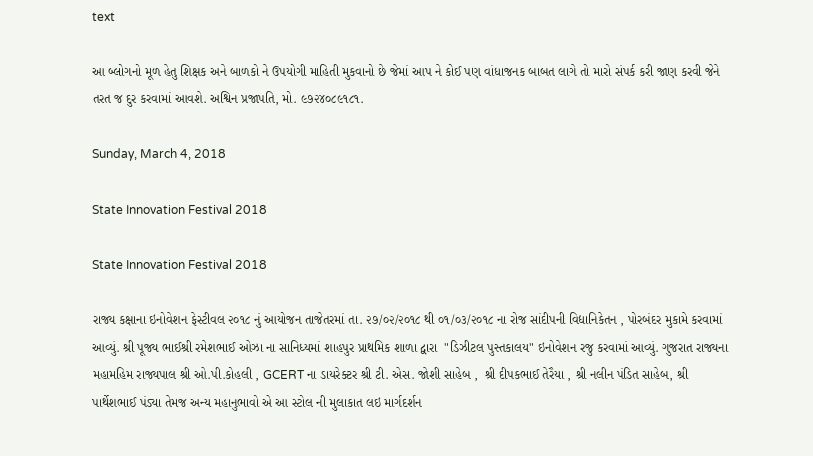text

આ બ્લોગનો મૂળ હેતુ શિક્ષક અને બાળકો ને ઉપયોગી માહિતી મુકવાનો છે જેમાં આપ ને કોઈ પણ વાંધાજનક બાબત લાગે તો મારો સંપર્ક કરી જાણ કરવી જેને તરત જ દુર કરવામાં આવશે. અશ્વિન પ્રજાપતિ, મો. ૯૭૨૪૦૮૯૧૮૧.

Sunday, March 4, 2018

State Innovation Festival 2018

State Innovation Festival 2018

રાજ્ય કક્ષાના ઇનોવેશન ફેસ્ટીવલ ૨૦૧૮ નું આયોજન તાજેતરમાં તા. ૨૭/૦૨/૨૦૧૮ થી ૦૧/૦૩/૨૦૧૮ ના રોજ સાંદીપની વિદ્યાનિકેતન , પોરબંદર મુકામે કરવામાં આવ્યું. શ્રી પૂજ્ય ભાઈશ્રી રમેશભાઈ ઓઝા ના સાનિધ્યમાં શાહપુર પ્રાથમિક શાળા દ્વારા  "ડિઝીટલ પુસ્તકાલય" ઇનોવેશન રજુ કરવામાં આવ્યું. ગુજરાત રાજ્યના મહામહિમ રાજ્યપાલ શ્રી ઓ.પી.કોહલી , GCERT ના ડાયરેક્ટર શ્રી ટી. એસ. જોશી સાહેબ ,  શ્રી દીપકભાઈ તેરૈયા , શ્રી નલીન પંડિત સાહેબ, શ્રી પાર્થેશભાઈ પંડ્યા તેમજ અન્ય મહાનુભાવો એ આ સ્ટોલ ની મુલાકાત લઇ માર્ગદર્શન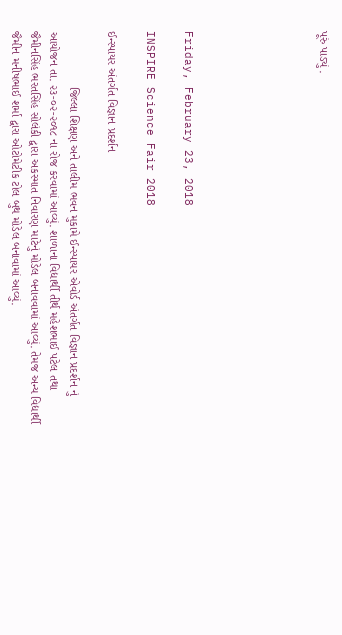પૂરું પાડ્યું .






Friday, February 23, 2018

INSPIRE Science Fair 2018

ઈન્સ્પાયર અંતર્ગત વિજ્ઞાન પ્રદર્શન

                 જિલ્લા શિક્ષણ અને તાલીમ ભવન મુકામે ઈન્સ્પાયર એવોર્ડ અંતર્ગત વિજ્ઞાન પ્રદર્શન નું આયોજન તા. ૨૩-૦૨-૨૦૧૮ ના રોજ કરવામાં આવ્યું. શાળાના વિદ્યાર્થી તીર્થ મહેશભાઈ પટેલ તથા જૈમીનસિંહ ભરતસિંહ સોલંકી દ્વારા અકસ્માત નિવારણ માટેનું મોડેલ બનાવવામાં આવ્યું. તેમજ અન્ય વિદ્યાર્થી જૈમીન મનીષભાઈ શર્મા દ્વારા ઓટોમેટીક ટોલ બુથ મોડેલ બનાવામાં આવ્યું.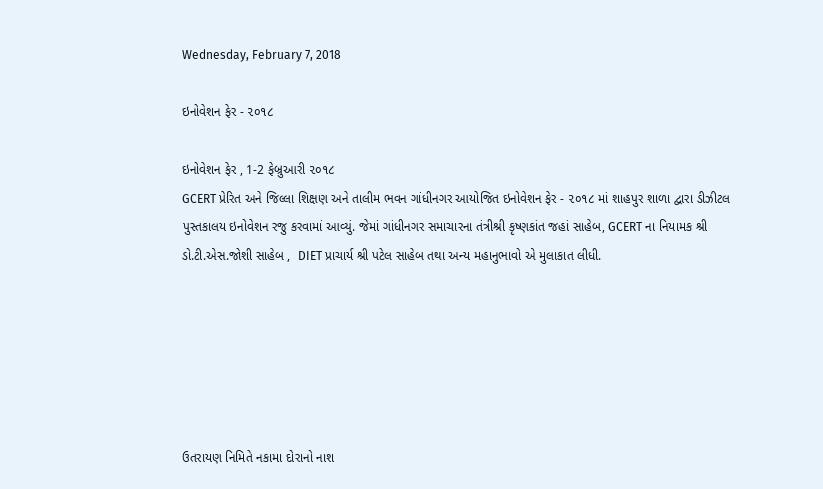Wednesday, February 7, 2018

ઇનોવેશન ફેર - ૨૦૧૮

ઇનોવેશન ફેર , 1-2 ફેબ્રુઆરી ૨૦૧૮
GCERT પ્રેરિત અને જિલ્લા શિક્ષણ અને તાલીમ ભવન ગાંધીનગર આયોજિત ઇનોવેશન ફેર - ૨૦૧૮ માં શાહપુર શાળા દ્વારા ડીઝીટલ પુસ્તકાલય ઇનોવેશન રજુ કરવામાં આવ્યું. જેમાં ગાંધીનગર સમાચારના તંત્રીશ્રી કૃષ્ણકાંત જહાં સાહેબ, GCERT ના નિયામક શ્રી ડો.ટી.એસ.જોશી સાહેબ ,  DIET પ્રાચાર્ય શ્રી પટેલ સાહેબ તથા અન્ય મહાનુભાવો એ મુલાકાત લીધી.






ઉતરાયણ નિમિતે નકામા દોરાનો નાશ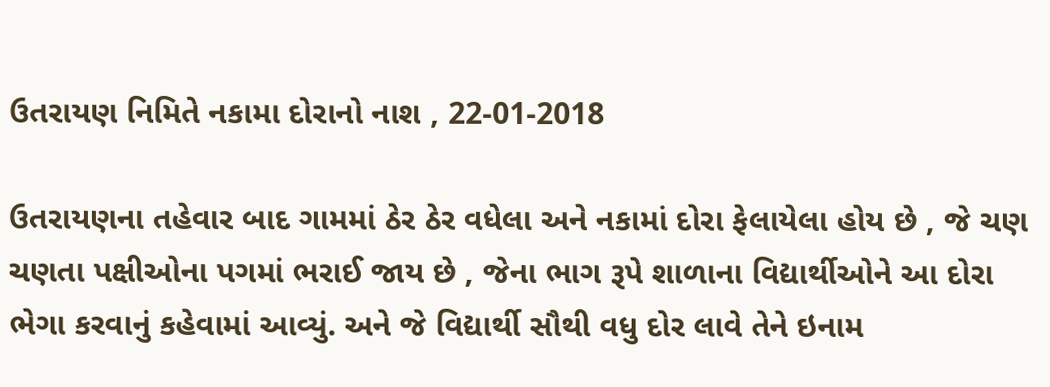ઉતરાયણ નિમિતે નકામા દોરાનો નાશ , 22-01-2018

ઉતરાયણના તહેવાર બાદ ગામમાં ઠેર ઠેર વધેલા અને નકામાં દોરા ફેલાયેલા હોય છે , જે ચણ ચણતા પક્ષીઓના પગમાં ભરાઈ જાય છે , જેના ભાગ રૂપે શાળાના વિદ્યાર્થીઓને આ દોરા ભેગા કરવાનું કહેવામાં આવ્યું. અને જે વિદ્યાર્થી સૌથી વધુ દોર લાવે તેને ઇનામ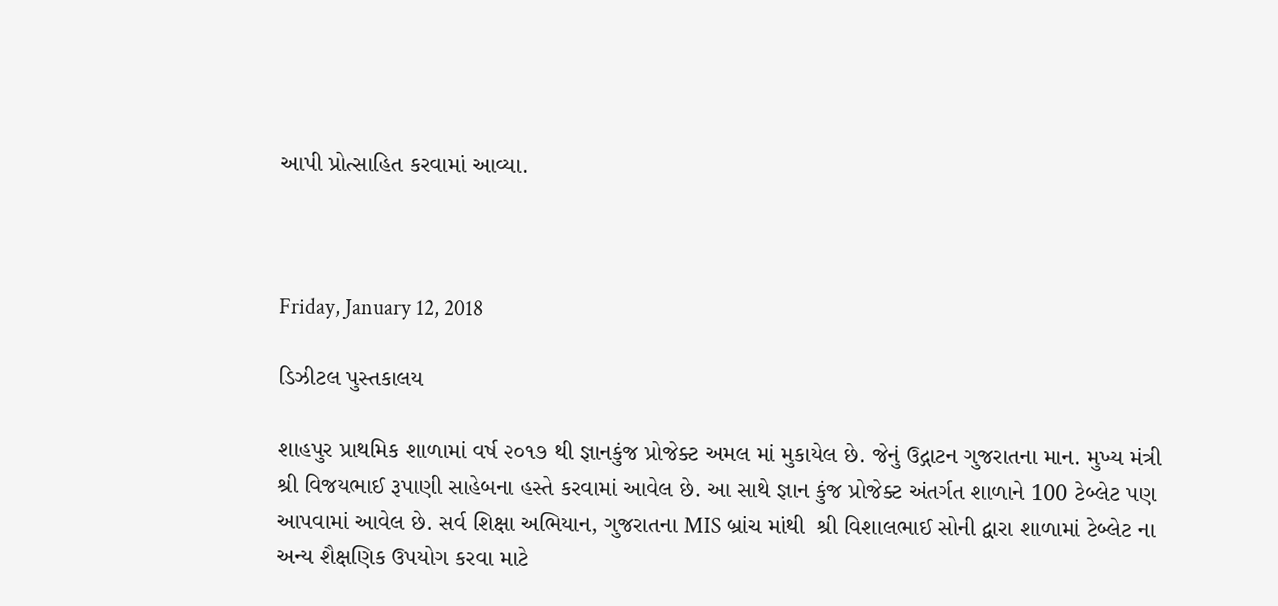આપી પ્રોત્સાહિત કરવામાં આવ્યા.



Friday, January 12, 2018

ડિઝીટલ પુસ્તકાલય

શાહપુર પ્રાથમિક શાળામાં વર્ષ ૨૦૧૭ થી જ્ઞાનકુંજ પ્રોજેક્ટ અમલ માં મુકાયેલ છે. જેનું ઉદ્ગાટન ગુજરાતના માન. મુખ્ય મંત્રી શ્રી વિજયભાઈ રૂપાણી સાહેબના હસ્તે કરવામાં આવેલ છે. આ સાથે જ્ઞાન કુંજ પ્રોજેક્ટ અંતર્ગત શાળાને 100 ટેબ્લેટ પણ આપવામાં આવેલ છે. સર્વ શિક્ષા અભિયાન, ગુજરાતના MIS બ્રાંચ માંથી  શ્રી વિશાલભાઈ સોની દ્વારા શાળામાં ટેબ્લેટ ના અન્ય શૈક્ષણિક ઉપયોગ કરવા માટે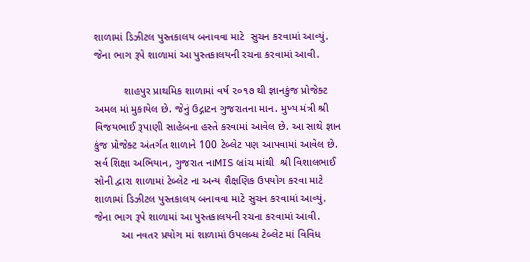શાળામાં ડિઝીટલ પુસ્તકાલય બનાવવા માટે  સુચન કરવામાં આવ્યું. જેના ભાગ રૂપે શાળામાં આ પુસ્તકાલયની રચના કરવામાં આવી.

          શાહપુર પ્રાથમિક શાળામાં વર્ષ ૨૦૧૭ થી જ્ઞાનકુંજ પ્રોજેક્ટ અમલ માં મુકાયેલ છે. જેનું ઉદ્ગાટન ગુજરાતના માન. મુખ્ય મંત્રી શ્રી વિજયભાઈ રૂપાણી સાહેબના હસ્તે કરવામાં આવેલ છે. આ સાથે જ્ઞાન કુંજ પ્રોજેક્ટ અંતર્ગત શાળાને 100 ટેબ્લેટ પણ આપવામાં આવેલ છે. સર્વ શિક્ષા અભિયાન, ગુજરાત નાMIS બ્રાંચ માંથી  શ્રી વિશાલભાઈ સોની દ્વારા શાળામાં ટેબ્લેટ ના અન્ય શૈક્ષણિક ઉપયોગ કરવા માટે શાળામાં ડિઝીટલ પુસ્તકાલય બનાવવા માટે સુચન કરવામાં આવ્યું. જેના ભાગ રૂપે શાળામાં આ પુસ્તકાલયની રચના કરવામાં આવી.
         આ નવતર પ્રયોગ માં શાળામાં ઉપલબ્ધ ટેબ્લેટ માં વિવિધ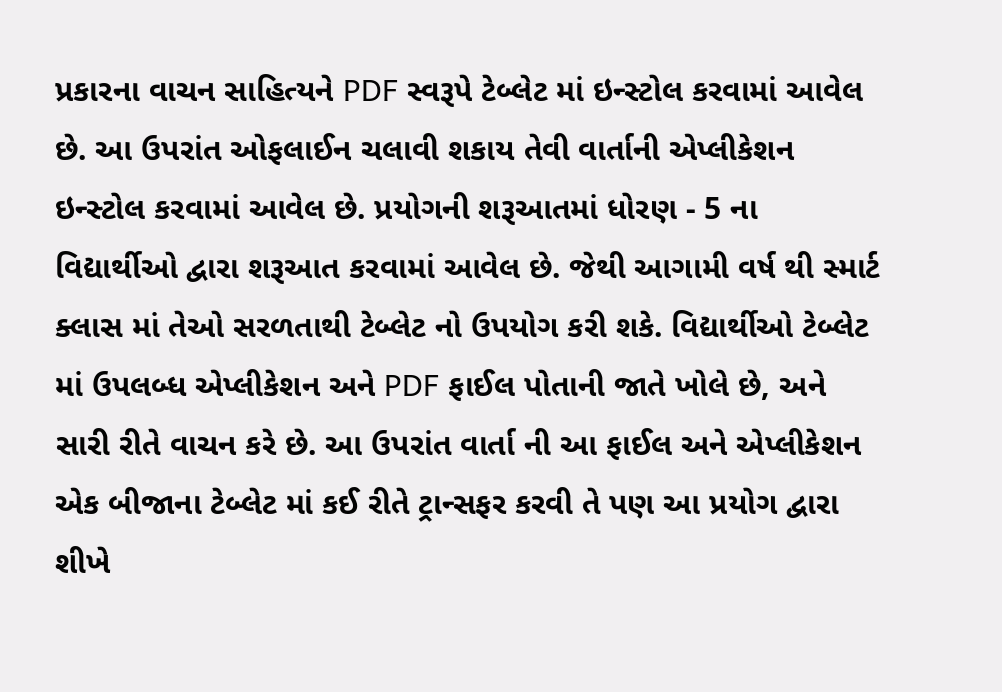પ્રકારના વાચન સાહિત્યને PDF સ્વરૂપે ટેબ્લેટ માં ઇન્સ્ટોલ કરવામાં આવેલ છે. આ ઉપરાંત ઓફલાઈન ચલાવી શકાય તેવી વાર્તાની એપ્લીકેશન ઇન્સ્ટોલ કરવામાં આવેલ છે. પ્રયોગની શરૂઆતમાં ધોરણ - 5 ના વિદ્યાર્થીઓ દ્વારા શરૂઆત કરવામાં આવેલ છે. જેથી આગામી વર્ષ થી સ્માર્ટ ક્લાસ માં તેઓ સરળતાથી ટેબ્લેટ નો ઉપયોગ કરી શકે. વિદ્યાર્થીઓ ટેબ્લેટ માં ઉપલબ્ધ એપ્લીકેશન અને PDF ફાઈલ પોતાની જાતે ખોલે છે, અને સારી રીતે વાચન કરે છે. આ ઉપરાંત વાર્તા ની આ ફાઈલ અને એપ્લીકેશન એક બીજાના ટેબ્લેટ માં કઈ રીતે ટ્રાન્સફર કરવી તે પણ આ પ્રયોગ દ્વારા શીખે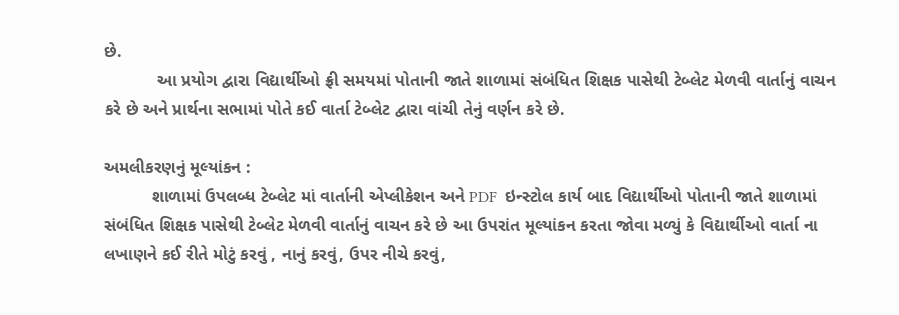છે.
           આ પ્રયોગ દ્વારા વિદ્યાર્થીઓ ફ્રી સમયમાં પોતાની જાતે શાળામાં સંબંધિત શિક્ષક પાસેથી ટેબ્લેટ મેળવી વાર્તાનું વાચન કરે છે અને પ્રાર્થના સભામાં પોતે કઈ વાર્તા ટેબ્લેટ દ્વારા વાંચી તેનું વર્ણન કરે છે.

અમલીકરણનું મૂલ્યાંકન :
          શાળામાં ઉપલબ્ધ ટેબ્લેટ માં વાર્તાની એપ્લીકેશન અને PDF  ઇન્સ્ટોલ કાર્ય બાદ વિદ્યાર્થીઓ પોતાની જાતે શાળામાં સંબંધિત શિક્ષક પાસેથી ટેબ્લેટ મેળવી વાર્તાનું વાચન કરે છે આ ઉપરાંત મૂલ્યાંકન કરતા જોવા મળ્યું કે વિદ્યાર્થીઓ વાર્તા ના લખાણને કઈ રીતે મોટું કરવું , નાનું કરવું, ઉપર નીચે કરવું,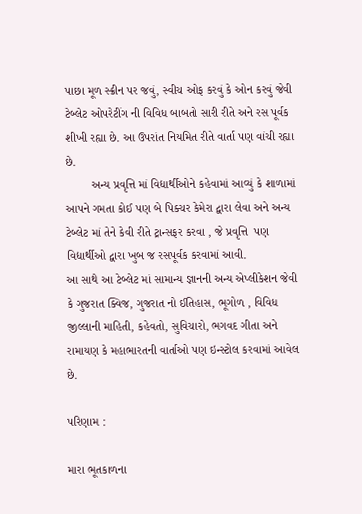પાછા મૂળ સ્ક્રીન પર જવું, સ્વીચ ઓફ કરવું કે ઓન કરવું જેવી ટેબ્લેટ ઓપરેટીંગ ની વિવિધ બાબતો સારી રીતે અને રસ પૂર્વક શીખી રહ્યા છે. આ ઉપરાંત નિયમિત રીતે વાર્તા પણ વાંચી રહ્યા છે.
        અન્ય પ્રવૃત્તિ માં વિદ્યાર્થીઓને કહેવામાં આવ્યું કે શાળામાં આપને ગમતા કોઈ પણ બે પિક્ચર કેમેરા દ્વારા લેવા અને અન્ય ટેબ્લેટ માં તેને કેવી રીતે ટ્રાન્સફર કરવા , જે પ્રવૃત્તિ  પણ વિદ્યાર્થીઓ દ્વારા ખુબ જ રસપૂર્વક કરવામાં આવી.
આ સાથે આ ટેબ્લેટ માં સામાન્ય જ્ઞાનની અન્ય એપ્લીકેશન જેવી કે ગુજરાત ક્વિજ, ગુજરાત નો ઈતિહાસ, ભૂગોળ , વિવિધ જીલ્લાની માહિતી, કહેવતો, સુવિચારો, ભગવદ ગીતા અને રામાયણ કે મહાભારતની વાર્તાઓ પણ ઇન્સ્ટોલ કરવામાં આવેલ છે.

પરિણામ :

મારા ભૂતકાળના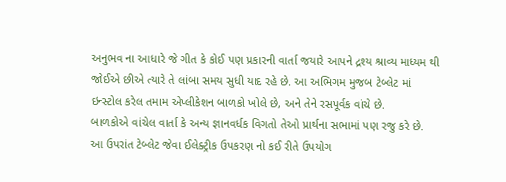અનુભવ ના આધારે જે ગીત કે કોઈ પણ પ્રકારની વાર્તા જયારે આપને દ્રશ્ય શ્રાવ્ય માધ્યમ થી જોઈએ છીએ ત્યારે તે લાંબા સમય સુધી યાદ રહે છે. આ અભિગમ મુજબ ટેબ્લેટ માં ઇન્સ્ટોલ કરેલ તમામ એપ્લીકેશન બાળકો ખોલે છે, અને તેને રસપૂર્વક વાંચે છે.
બાળકોએ વાંચેલ વાર્તા કે અન્ય જ્ઞાનવર્ધક વિગતો તેઓ પ્રાર્થના સભામાં પણ રજુ કરે છે. આ ઉપરાંત ટેબ્લેટ જેવા ઈલેક્ટ્રીક ઉપકરણ નો કઈ રીતે ઉપયોગ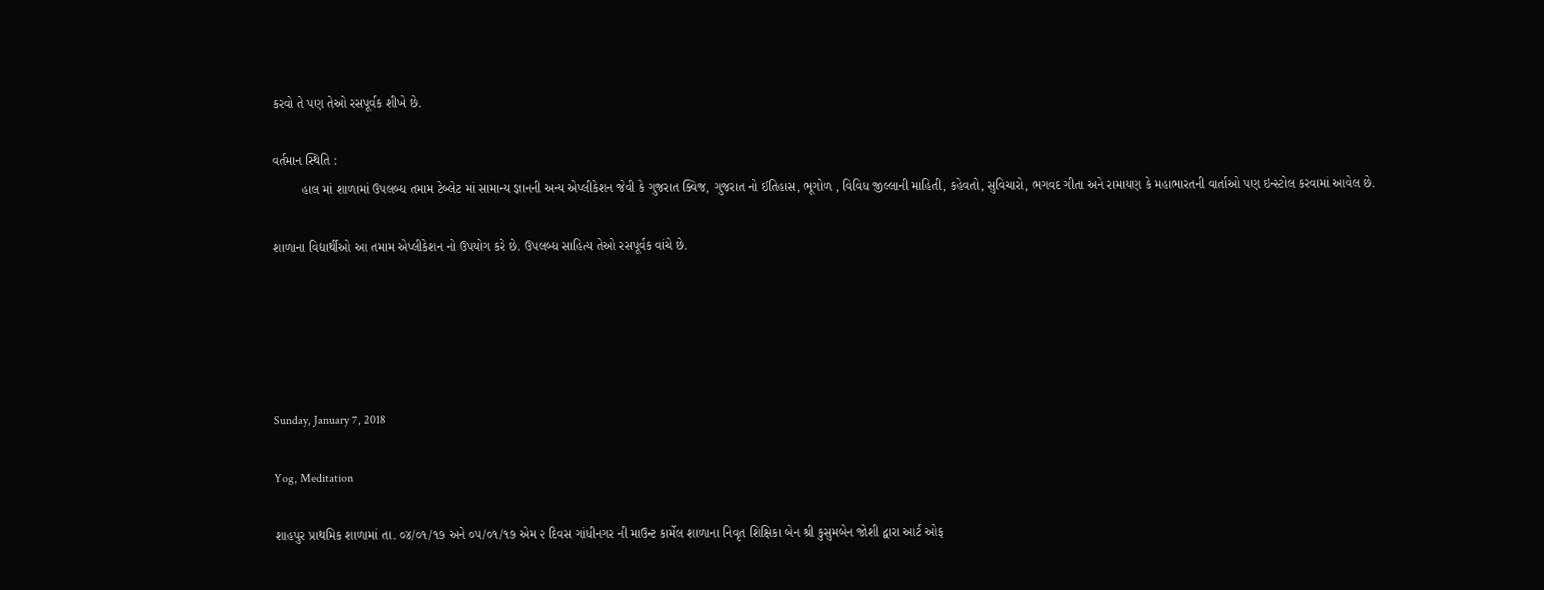કરવો તે પણ તેઓ રસપૂર્વક શીખે છે.

વર્તમાન સ્થિતિ :
        હાલ માં શાળામાં ઉપલબ્ધ તમામ ટેબ્લેટ માં સામાન્ય જ્ઞાનની અન્ય એપ્લીકેશન જેવી કે ગુજરાત ક્વિજ, ગુજરાત નો ઈતિહાસ, ભૂગોળ , વિવિધ જીલ્લાની માહિતી, કહેવતો, સુવિચારો, ભગવદ ગીતા અને રામાયણ કે મહાભારતની વાર્તાઓ પણ ઇન્સ્ટોલ કરવામાં આવેલ છે.

શાળાના વિદ્યાર્થીઓ આ તમામ એપ્લીકેશન નો ઉપયોગ કરે છે. ઉપલબ્ધ સાહિત્ય તેઓ રસપૂર્વક વાંચે છે.





Sunday, January 7, 2018

Yog, Meditation

શાહપુર પ્રાથમિક શાળામાં તા. ૦૪/૦૧/૧૭ અને ૦૫/૦૧/૧૭ એમ ૨ દિવસ ગાંધીનગર ની માઉન્ટ કાર્મેલ શાળાના નિવૃત શિક્ષિકા બેન શ્રી કુસુમબેન જોશી દ્વારા આર્ટ ઓફ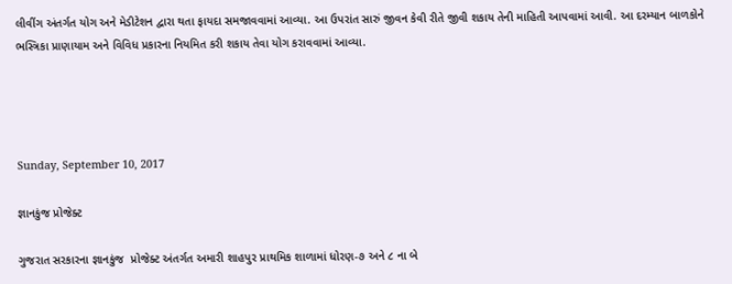લીવીંગ અંતર્ગત યોગ અને મેડીટેશન દ્વારા થતા ફાયદા સમજાવવામાં આવ્યા. આ ઉપરાંત સારું જીવન કેવી રીતે જીવી શકાય તેની માહિતી આપવામાં આવી. આ દરમ્યાન બાળકોને ભસ્ત્રિકા પ્રાણાયામ અને વિવિધ પ્રકારના નિયમિત કરી શકાય તેવા યોગ કરાવવામાં આવ્યા.




Sunday, September 10, 2017

જ્ઞાનકુંજ પ્રોજેક્ટ

ગુજરાત સરકારના જ્ઞાનકુંજ  પ્રોજેક્ટ અંતર્ગત અમારી શાહપુર પ્રાથમિક શાળામાં ધોરણ-૭ અને ૮ ના બે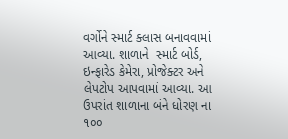વર્ગોને સ્માર્ટ ક્લાસ બનાવવામાં આવ્યા. શાળાને  સ્માર્ટ બોર્ડ, ઇન્ફારેડ કેમેરા, પ્રોજેક્ટર અને લેપટોપ આપવામાં આવ્યા. આ ઉપરાંત શાળાના બંને ધોરણ ના ૧૦૦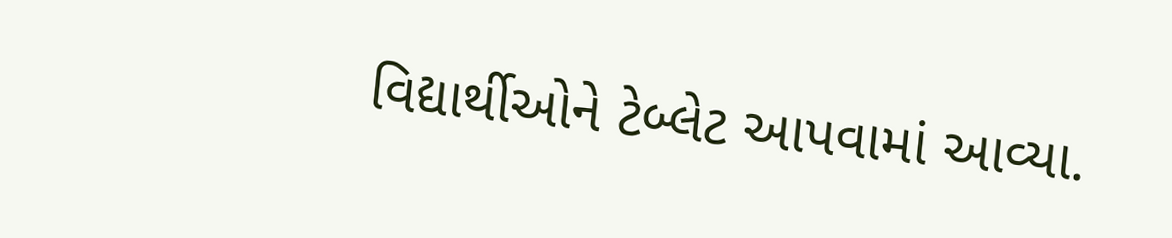વિદ્યાર્થીઓને ટેબ્લેટ આપવામાં આવ્યા.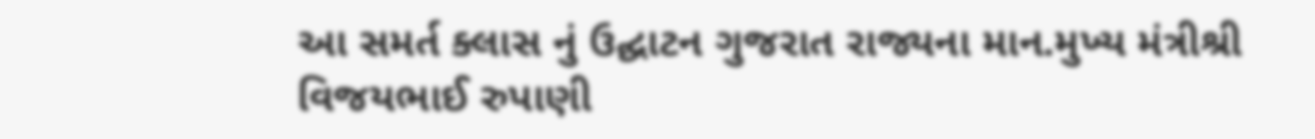આ સમર્ત ક્લાસ નું ઉદ્ઘાટન ગુજરાત રાજ્યના માન.મુખ્ય મંત્રીશ્રી વિજયભાઈ રુપાણી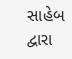સાહેબ દ્વારા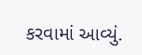કરવામાં આવ્યું.